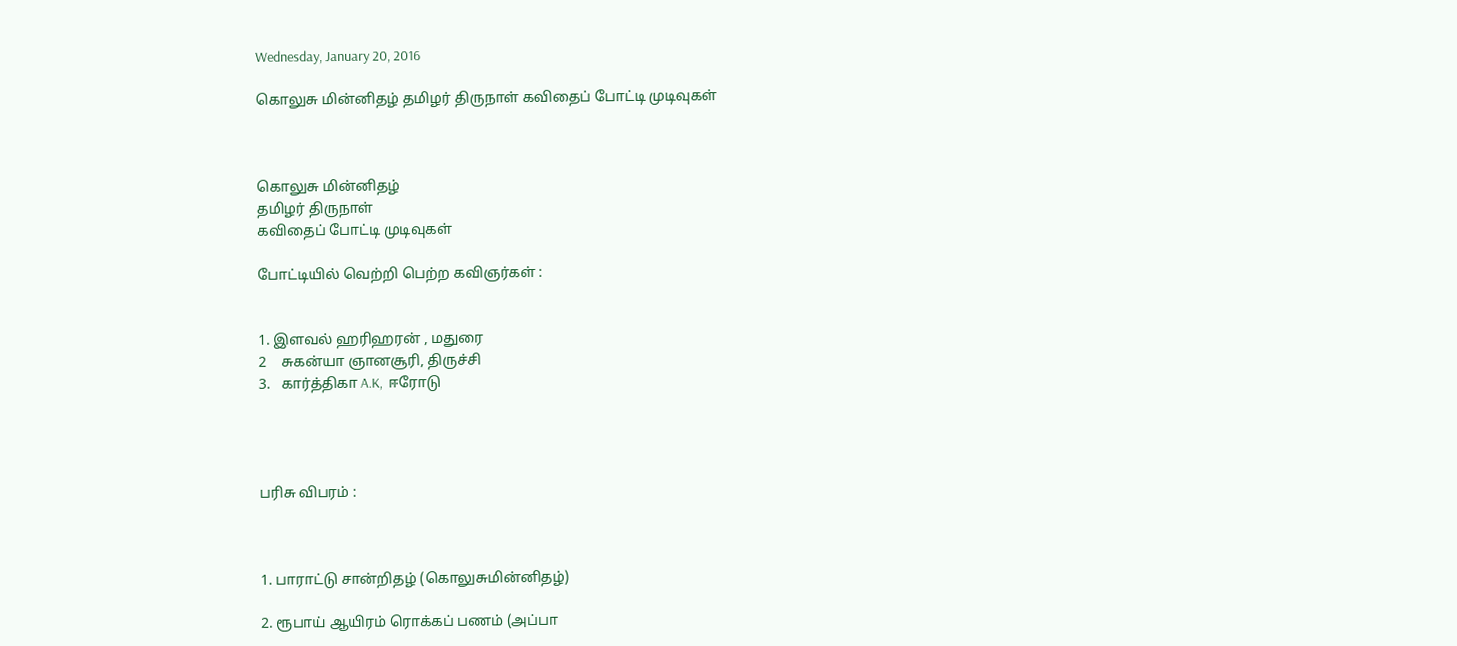Wednesday, January 20, 2016

கொலுசு மின்னிதழ் தமிழர் திருநாள் கவிதைப் போட்டி முடிவுகள்



கொலுசு மின்னிதழ்
தமிழர் திருநாள்
கவிதைப் போட்டி முடிவுகள்

போட்டியில் வெற்றி பெற்ற கவிஞர்கள் :


1. இளவல் ஹரிஹரன் , மதுரை
2    சுகன்யா ஞானசூரி, திருச்சி
3.   கார்த்திகா A.K,  ஈரோடு




பரிசு விபரம் :



1. பாராட்டு சான்றிதழ் (கொலுசுமின்னிதழ்)

2. ரூபாய் ஆயிரம் ரொக்கப் பணம் (அப்பா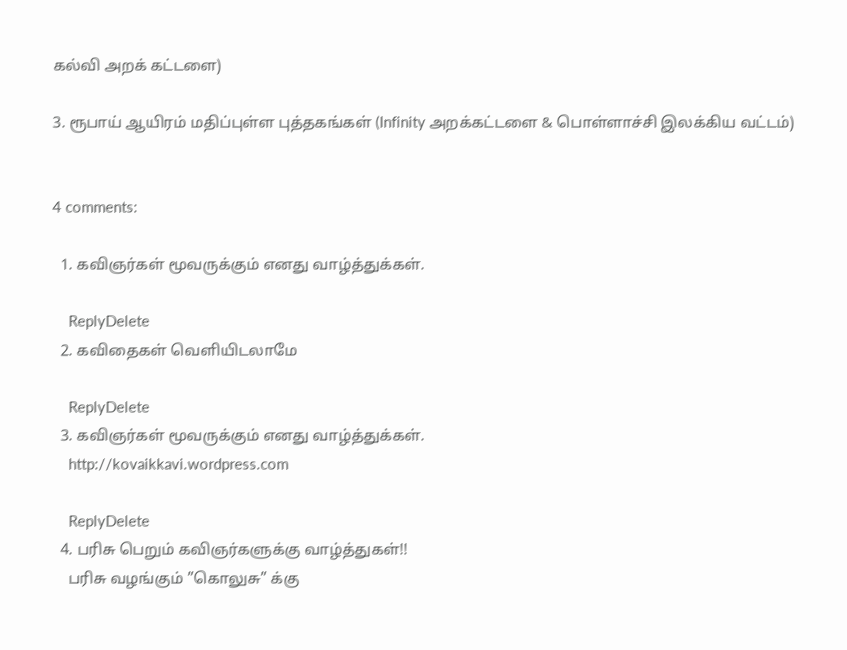கல்வி அறக் கட்டளை)

3. ரூபாய் ஆயிரம் மதிப்புள்ள புத்தகங்கள் (Infinity அறக்கட்டளை & பொள்ளாச்சி இலக்கிய வட்டம்)


4 comments:

  1. கவிஞர்கள் மூவருக்கும் எனது வாழ்த்துக்கள்.

    ReplyDelete
  2. கவிதைகள் வெளியிடலாமே

    ReplyDelete
  3. கவிஞர்கள் மூவருக்கும் எனது வாழ்த்துக்கள்.
    http://kovaikkavi.wordpress.com

    ReplyDelete
  4. பரிசு பெறும் கவிஞர்களுக்கு வாழ்த்துகள்!!
    பரிசு வழங்கும் ”கொலுசு” க்கு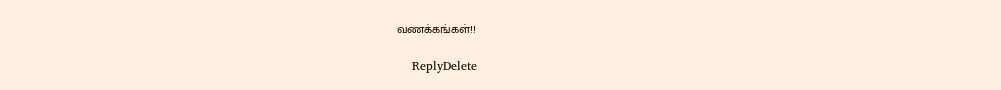வணக்கங்கள்!!

    ReplyDelete